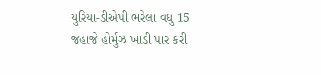યુરિયા-ડીએપી ભરેલા વધુ 15 જહાજે હોર્મુઝ ખાડી પાર કરી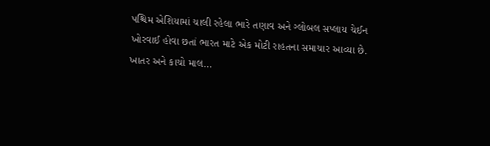પશ્ચિમ એશિયામાં ચાલી રહેલા ભારે તણાવ અને ગ્લોબલ સપ્લાય ચેઈન ખોરવાઈ હોવા છતાં ભારત માટે એક મોટી રાહતના સમાચાર આવ્યા છે. ખાતર અને કાચો માલ…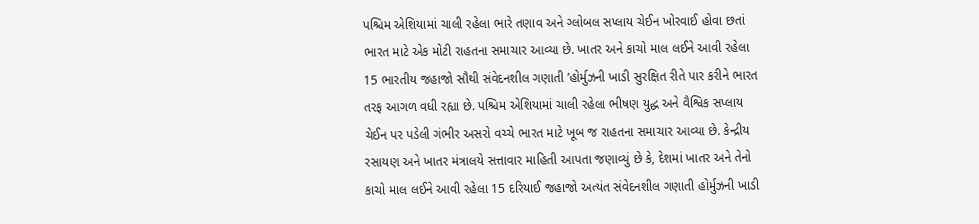પશ્ચિમ એશિયામાં ચાલી રહેલા ભારે તણાવ અને ગ્લોબલ સપ્લાય ચેઈન ખોરવાઈ હોવા છતાં ભારત માટે એક મોટી રાહતના સમાચાર આવ્યા છે. ખાતર અને કાચો માલ લઈને આવી રહેલા 15 ભારતીય જહાજો સૌથી સંવેદનશીલ ગણાતી ’હોર્મુઝની ખાડી સુરક્ષિત રીતે પાર કરીને ભારત તરફ આગળ વધી રહ્યા છે. પશ્ચિમ એશિયામાં ચાલી રહેલા ભીષણ યુદ્ધ અને વૈશ્વિક સપ્લાય ચેઈન પર પડેલી ગંભીર અસરો વચ્ચે ભારત માટે ખૂબ જ રાહતના સમાચાર આવ્યા છે. કેન્દ્રીય રસાયણ અને ખાતર મંત્રાલયે સત્તાવાર માહિતી આપતા જણાવ્યું છે કે, દેશમાં ખાતર અને તેનો કાચો માલ લઈને આવી રહેલા 15 દરિયાઈ જહાજો અત્યંત સંવેદનશીલ ગણાતી હોર્મુઝની ખાડી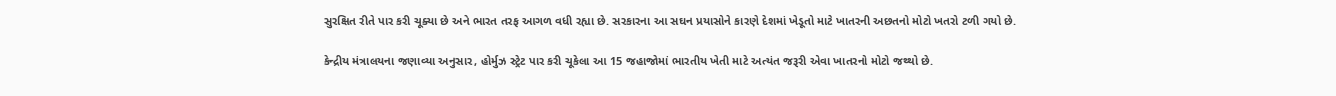સુરક્ષિત રીતે પાર કરી ચૂક્યા છે અને ભારત તરફ આગળ વધી રહ્યા છે. સરકારના આ સઘન પ્રયાસોને કારણે દેશમાં ખેડૂતો માટે ખાતરની અછતનો મોટો ખતરો ટળી ગયો છે.

કેન્દ્રીય મંત્રાલયના જણાવ્યા અનુસાર, હોર્મુઝ સ્ટ્રેટ પાર કરી ચૂકેલા આ 15 જહાજોમાં ભારતીય ખેતી માટે અત્યંત જરૂરી એવા ખાતરનો મોટો જથ્થો છે.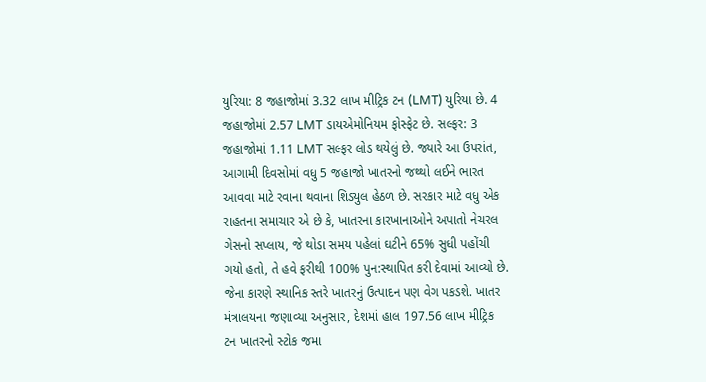યુરિયા: 8 જહાજોમાં 3.32 લાખ મીટ્રિક ટન (LMT) યુરિયા છે. 4 જહાજોમાં 2.57 LMT ડાયએમોનિયમ ફોસ્ફેટ છે. સલ્ફર: 3 જહાજોમાં 1.11 LMT સલ્ફર લોડ થયેલું છે. જ્યારે આ ઉપરાંત, આગામી દિવસોમાં વધુ 5 જહાજો ખાતરનો જથ્થો લઈને ભારત આવવા માટે રવાના થવાના શિડ્યુલ હેઠળ છે. સરકાર માટે વધુ એક રાહતના સમાચાર એ છે કે, ખાતરના કારખાનાઓને અપાતો નેચરલ ગેસનો સપ્લાય, જે થોડા સમય પહેલાં ઘટીને 65% સુધી પહોંચી ગયો હતો, તે હવે ફરીથી 100% પુન:સ્થાપિત કરી દેવામાં આવ્યો છે. જેના કારણે સ્થાનિક સ્તરે ખાતરનું ઉત્પાદન પણ વેગ પકડશે. ખાતર મંત્રાલયના જણાવ્યા અનુસાર, દેશમાં હાલ 197.56 લાખ મીટ્રિક ટન ખાતરનો સ્ટોક જમા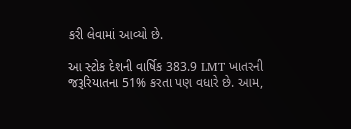કરી લેવામાં આવ્યો છે.

આ સ્ટોક દેશની વાર્ષિક 383.9 LMT ખાતરની જરૂરિયાતના 51% કરતા પણ વધારે છે. આમ,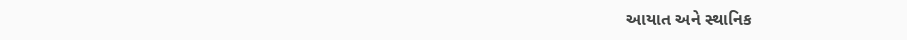આયાત અને સ્થાનિક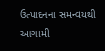ઉત્પાદનના સમન્વયથી આગામી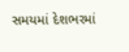સમયમાં દેશભરમાં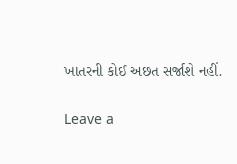ખાતરની કોઈ અછત સર્જાશે નહીં.

Leave a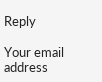Reply

Your email address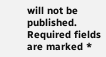will not be published. Required fields are marked *